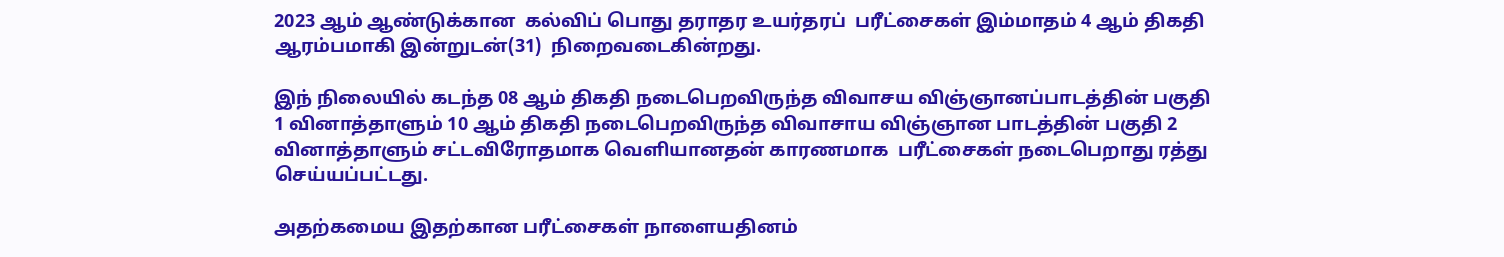2023 ஆம் ஆண்டுக்கான  கல்விப் பொது தராதர உயர்தரப்  பரீட்சைகள் இம்மாதம் 4 ஆம் திகதி ஆரம்பமாகி இன்றுடன்(31)  நிறைவடைகின்றது.

இந் நிலையில் கடந்த 08 ஆம் திகதி நடைபெறவிருந்த விவாசய விஞ்ஞானப்பாடத்தின் பகுதி 1 வினாத்தாளும் 10 ஆம் திகதி நடைபெறவிருந்த விவாசாய விஞ்ஞான பாடத்தின் பகுதி 2 வினாத்தாளும் சட்டவிரோதமாக வெளியானதன் காரணமாக  பரீட்சைகள் நடைபெறாது ரத்து செய்யப்பட்டது.

அதற்கமைய இதற்கான பரீட்சைகள் நாளையதினம்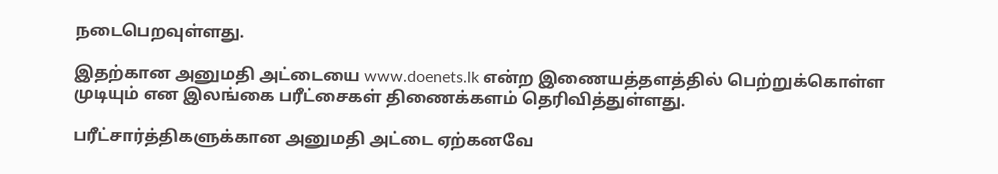நடைபெறவுள்ளது.

இதற்கான அனுமதி அட்டையை www.doenets.lk என்ற இணையத்தளத்தில் பெற்றுக்கொள்ள முடியும் என இலங்கை பரீட்சைகள் திணைக்களம் தெரிவித்துள்ளது.

பரீட்சார்த்திகளுக்கான அனுமதி அட்டை ஏற்கனவே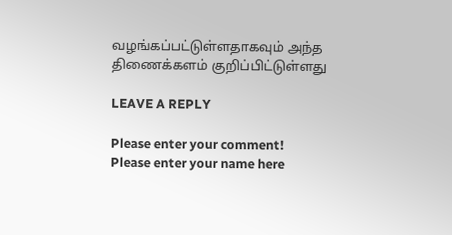வழங்கப்பட்டுள்ளதாகவும் அந்த திணைக்களம் குறிப்பிட்டுள்ளது

LEAVE A REPLY

Please enter your comment!
Please enter your name here